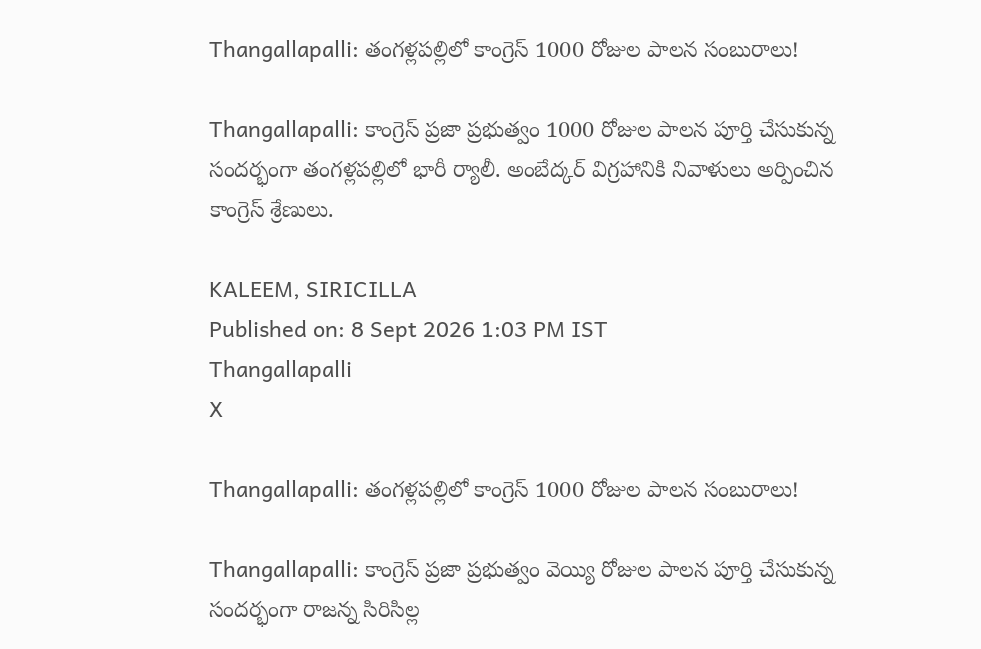Thangallapalli: తంగళ్లపల్లిలో కాంగ్రెస్‌ 1000 రోజుల పాలన సంబురాలు!

Thangallapalli: కాంగ్రెస్ ప్రజా ప్రభుత్వం 1000 రోజుల పాలన పూర్తి చేసుకున్న సందర్భంగా తంగళ్లపల్లిలో భారీ ర్యాలీ. అంబేద్కర్‌ విగ్రహానికి నివాళులు అర్పించిన కాంగ్రెస్ శ్రేణులు.

KALEEM, SIRICILLA
Published on: 8 Sept 2026 1:03 PM IST
Thangallapalli
X

Thangallapalli: తంగళ్లపల్లిలో కాంగ్రెస్‌ 1000 రోజుల పాలన సంబురాలు!

Thangallapalli: కాంగ్రెస్‌ ప్రజా ప్రభుత్వం వెయ్యి రోజుల పాలన పూర్తి చేసుకున్న సందర్భంగా రాజన్న సిరిసిల్ల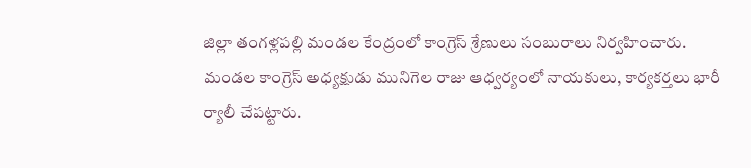జిల్లా తంగళ్లపల్లి మండల కేంద్రంలో కాంగ్రెస్‌ శ్రేణులు సంబురాలు నిర్వహించారు. మండల కాంగ్రెస్‌ అధ్యక్షుడు మునిగెల రాజు ఆధ్వర్యంలో నాయకులు, కార్యకర్తలు భారీ ర్యాలీ చేపట్టారు.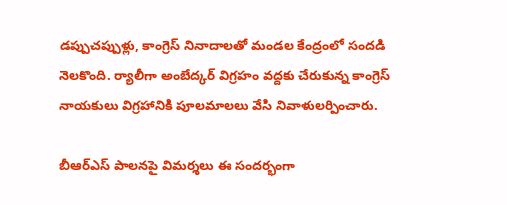డప్పుచప్పుళ్లు, కాంగ్రెస్‌ నినాదాలతో మండల కేంద్రంలో సందడి నెలకొంది. ర్యాలీగా అంబేద్కర్‌ విగ్రహం వద్దకు చేరుకున్న కాంగ్రెస్‌ నాయకులు విగ్రహానికి పూలమాలలు వేసి నివాళులర్పించారు.

బీఆర్‌ఎస్‌ పాలనపై విమర్శలు ఈ సందర్భంగా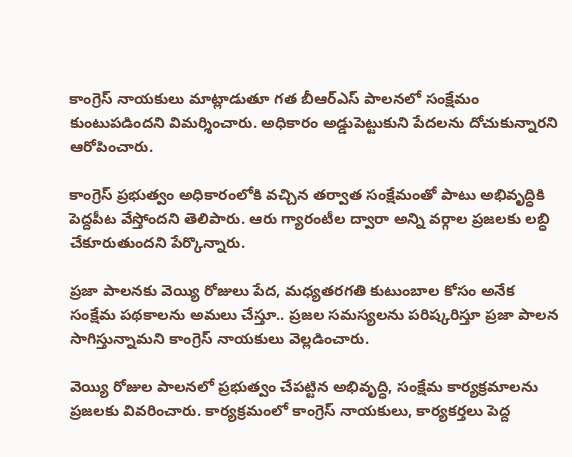కాంగ్రెస్‌ నాయకులు మాట్లాడుతూ గత బీఆర్‌ఎస్‌ పాలనలో సంక్షేమం కుంటుపడిందని విమర్శించారు. అధికారం అడ్డుపెట్టుకుని పేదలను దోచుకున్నారని ఆరోపించారు.

కాంగ్రెస్‌ ప్రభుత్వం అధికారంలోకి వచ్చిన తర్వాత సంక్షేమంతో పాటు అభివృద్ధికి పెద్దపీట వేస్తోందని తెలిపారు. ఆరు గ్యారంటీల ద్వారా అన్ని వర్గాల ప్రజలకు లబ్ధి చేకూరుతుందని పేర్కొన్నారు.

ప్రజా పాలనకు వెయ్యి రోజులు పేద, మధ్యతరగతి కుటుంబాల కోసం అనేక సంక్షేమ పథకాలను అమలు చేస్తూ.. ప్రజల సమస్యలను పరిష్కరిస్తూ ప్రజా పాలన సాగిస్తున్నామని కాంగ్రెస్‌ నాయకులు వెల్లడించారు.

వెయ్యి రోజుల పాలనలో ప్రభుత్వం చేపట్టిన అభివృద్ధి, సంక్షేమ కార్యక్రమాలను ప్రజలకు వివరించారు. కార్యక్రమంలో కాంగ్రెస్‌ నాయకులు, కార్యకర్తలు పెద్ద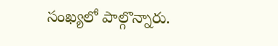సంఖ్యలో పాల్గొన్నారు.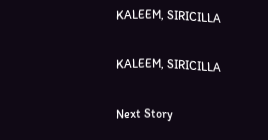KALEEM, SIRICILLA

KALEEM, SIRICILLA

Next Story